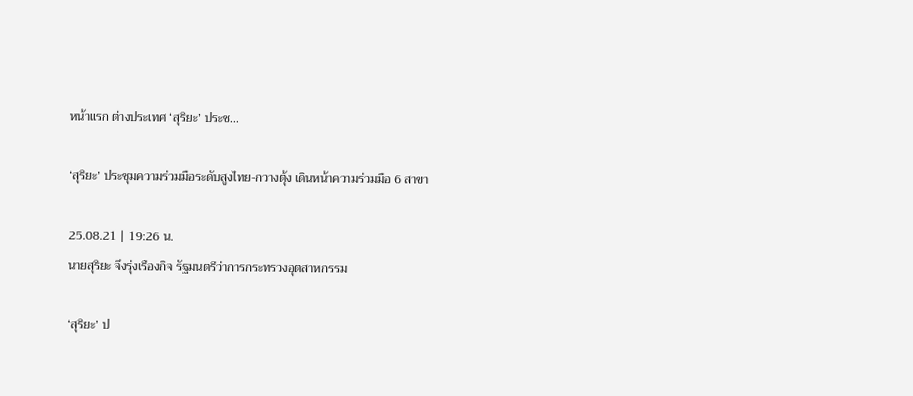หน้าแรก ต่างประเทศ ‘สุริยะ’ ประช...

‘สุริยะ’ ประชุมความร่วมมือระดับสูงไทย-กวางตุ้ง เดินหน้าความร่วมมือ 6 สาขา

25.08.21 | 19:26 น.
นายสุริยะ จึงรุ่งเรืองกิจ รัฐมนตรีว่าการกระทรวงอุตสาหกรรม

‘สุริยะ’ ป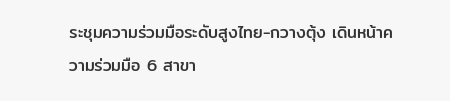ระชุมความร่วมมือระดับสูงไทย-กวางตุ้ง เดินหน้าความร่วมมือ 6 สาขา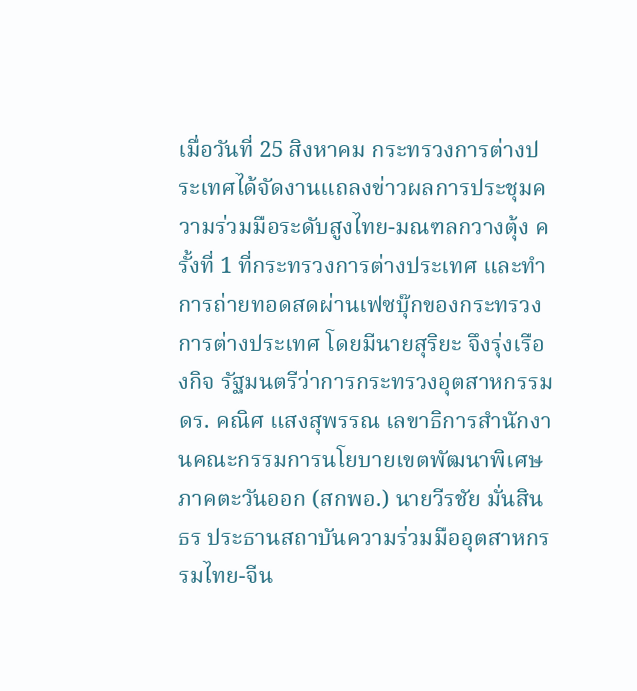เมื่อวันที่ 25 สิงหาคม กระทรวงการต่างประเทศได้จัดงานแถลงข่าวผลการประชุมความร่วมมือระดับสูงไทย-มณฑลกวางตุ้ง ครั้งที่ 1 ที่กระทรวงการต่างประเทศ และทำการถ่ายทอดสดผ่านเฟซบุ๊กของกระทรวงการต่างประเทศ โดยมีนายสุริยะ จึงรุ่งเรืองกิจ รัฐมนตรีว่าการกระทรวงอุตสาหกรรม ดร. คณิศ แสงสุพรรณ เลขาธิการสำนักงานคณะกรรมการนโยบายเขตพัฒนาพิเศษ ภาคตะวันออก (สกพอ.) นายวีรชัย มั่นสินธร ประธานสถาบันความร่วมมืออุตสาหกรรมไทย-จีน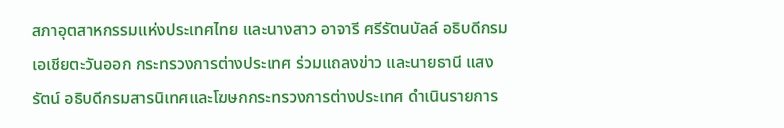สภาอุตสาหกรรมแห่งประเทศไทย และนางสาว อาจารี ศรีรัตนบัลล์ อธิบดีกรมเอเชียตะวันออก กระทรวงการต่างประเทศ ร่วมแถลงข่าว และนายธานี แสงรัตน์ อธิบดีกรมสารนิเทศและโฆษกกระทรวงการต่างประเทศ ดำเนินรายการ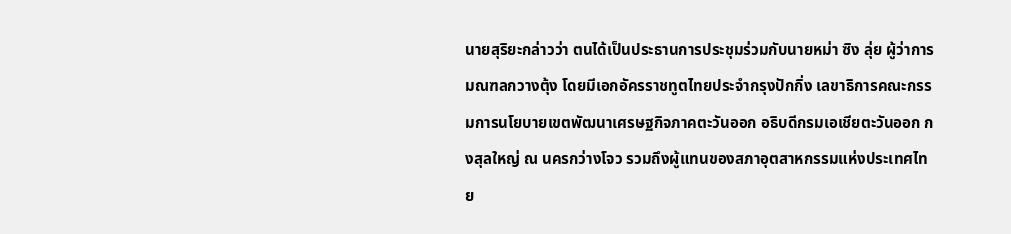นายสุริยะกล่าวว่า ตนได้เป็นประธานการประชุมร่วมกับนายหม่า ซิง ลุ่ย ผู้ว่าการมณฑลกวางตุ้ง โดยมีเอกอัครราชทูตไทยประจำกรุงปักกิ่ง เลขาธิการคณะกรรมการนโยบายเขตพัฒนาเศรษฐกิจภาคตะวันออก อธิบดีกรมเอเชียตะวันออก กงสุลใหญ่ ณ นครกว่างโจว รวมถึงผู้แทนของสภาอุตสาหกรรมแห่งประเทศไทย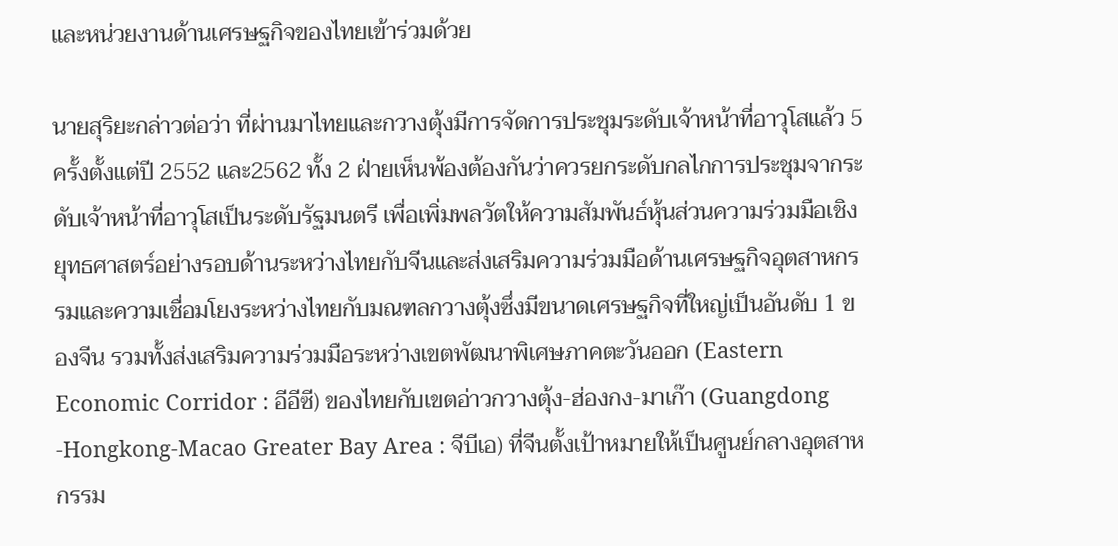และหน่วยงานด้านเศรษฐกิจของไทยเข้าร่วมด้วย

นายสุริยะกล่าวต่อว่า ที่ผ่านมาไทยและกวางตุ้งมีการจัดการประชุมระดับเจ้าหน้าที่อาวุโสแล้ว 5 ครั้งตั้งแต่ปี 2552 และ2562 ทั้ง 2 ฝ่ายเห็นพ้องต้องกันว่าควรยกระดับกลไกการประชุมจากระดับเจ้าหน้าที่อาวุโสเป็นระดับรัฐมนตรี เพื่อเพิ่มพลวัตให้ความสัมพันธ์หุ้นส่วนความร่วมมือเชิงยุทธศาสตร์อย่างรอบด้านระหว่างไทยกับจีนและส่งเสริมความร่วมมือด้านเศรษฐกิจอุตสาหกรรมและความเชื่อมโยงระหว่างไทยกับมณฑลกวางตุ้งซึ่งมีขนาดเศรษฐกิจที่ใหญ่เป็นอันดับ 1 ของจีน รวมทั้งส่งเสริมความร่วมมือระหว่างเขตพัฒนาพิเศษภาคตะวันออก (Eastern Economic Corridor : อีอีซี) ของไทยกับเขตอ่าวกวางตุ้ง-ฮ่องกง-มาเก๊า (Guangdong -Hongkong-Macao Greater Bay Area : จีบีเอ) ที่จีนตั้งเป้าหมายให้เป็นศูนย์กลางอุตสาหกรรม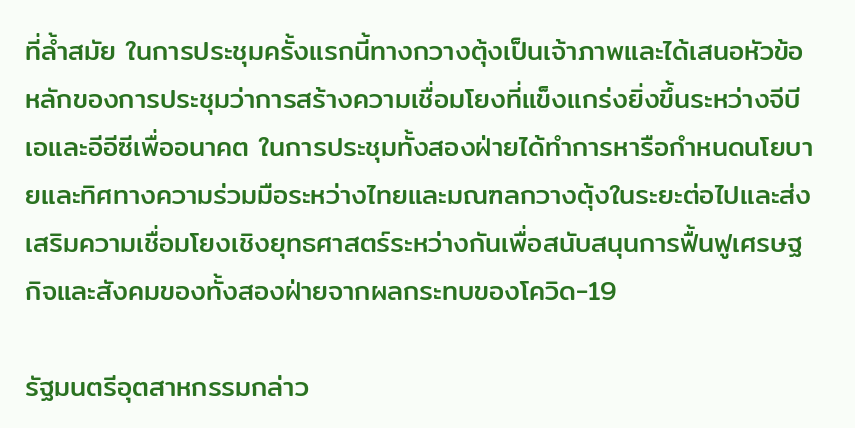ที่ล้ำสมัย ในการประชุมครั้งแรกนี้ทางกวางตุ้งเป็นเจ้าภาพและได้เสนอหัวข้อหลักของการประชุมว่าการสร้างความเชื่อมโยงที่แข็งแกร่งยิ่งขึ้นระหว่างจีบีเอและอีอีซีเพื่ออนาคต ในการประชุมทั้งสองฝ่ายได้ทำการหารือกำหนดนโยบายและทิศทางความร่วมมือระหว่างไทยและมณฑลกวางตุ้งในระยะต่อไปและส่งเสริมความเชื่อมโยงเชิงยุทธศาสตร์ระหว่างกันเพื่อสนับสนุนการฟื้นฟูเศรษฐกิจและสังคมของทั้งสองฝ่ายจากผลกระทบของโควิด-19

รัฐมนตรีอุตสาหกรรมกล่าว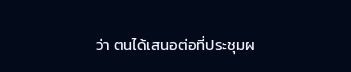ว่า ตนได้เสนอต่อที่ประชุมผ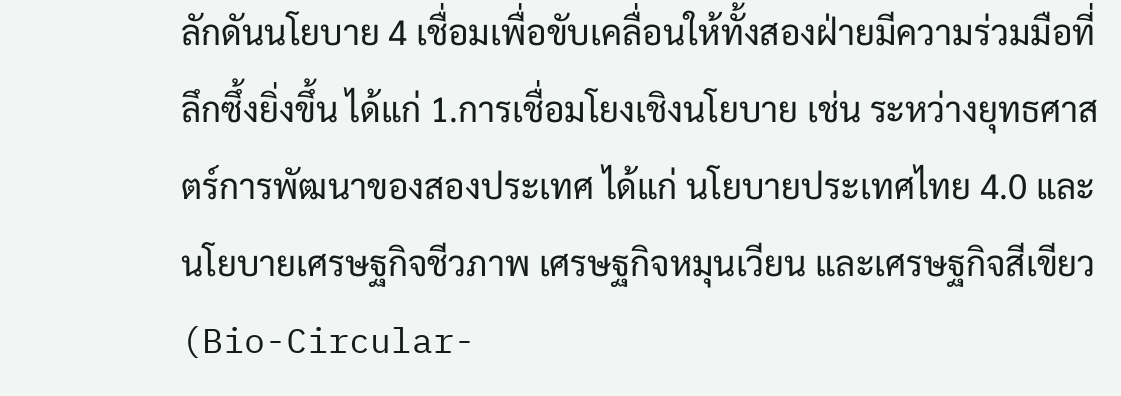ลักดันนโยบาย 4 เชื่อมเพื่อขับเคลื่อนให้ทั้งสองฝ่ายมีความร่วมมือที่ลึกซึ้งยิ่งขึ้น ได้แก่ 1.การเชื่อมโยงเชิงนโยบาย เช่น ระหว่างยุทธศาสตร์การพัฒนาของสองประเทศ ได้แก่ นโยบายประเทศไทย 4.0 และนโยบายเศรษฐกิจชีวภาพ เศรษฐกิจหมุนเวียน และเศรษฐกิจสีเขียว (Bio-Circular-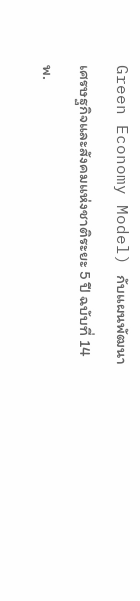Green Economy Model) กับแผนพัฒนาเศรษฐกิจและสังคมแห่งชาติระยะ 5 ปี ฉบับที่ 14 พ.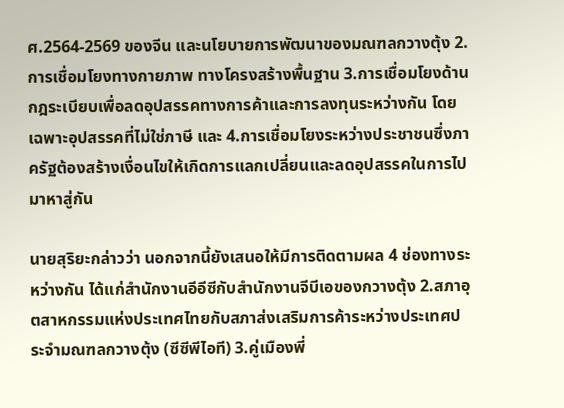ศ.2564-2569 ของจีน และนโยบายการพัฒนาของมณฑลกวางตุ้ง 2.การเชื่อมโยงทางกายภาพ ทางโครงสร้างพื้นฐาน 3.การเชื่อมโยงด้านกฎระเบียบเพื่อลดอุปสรรคทางการค้าและการลงทุนระหว่างกัน โดยเฉพาะอุปสรรคที่ไม่ใช่ภาษี และ 4.การเชื่อมโยงระหว่างประชาชนซึ่งภาครัฐต้องสร้างเงื่อนไขให้เกิดการแลกเปลี่ยนและลดอุปสรรคในการไปมาหาสู่กัน

นายสุริยะกล่าวว่า นอกจากนี้ยังเสนอให้มีการติดตามผล 4 ช่องทางระหว่างกัน ได้แก่สำนักงานอีอีซีกับสำนักงานจีบีเอของกวางตุ้ง 2.สภาอุตสาหกรรมแห่งประเทศไทยกับสภาส่งเสริมการค้าระหว่างประเทศประจำมณฑลกวางตุ้ง (ซีซีพีไอที) 3.คู่เมืองพี่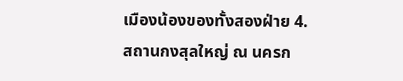เมืองน้องของทั้งสองฝ่าย 4.สถานกงสุลใหญ่ ณ นครก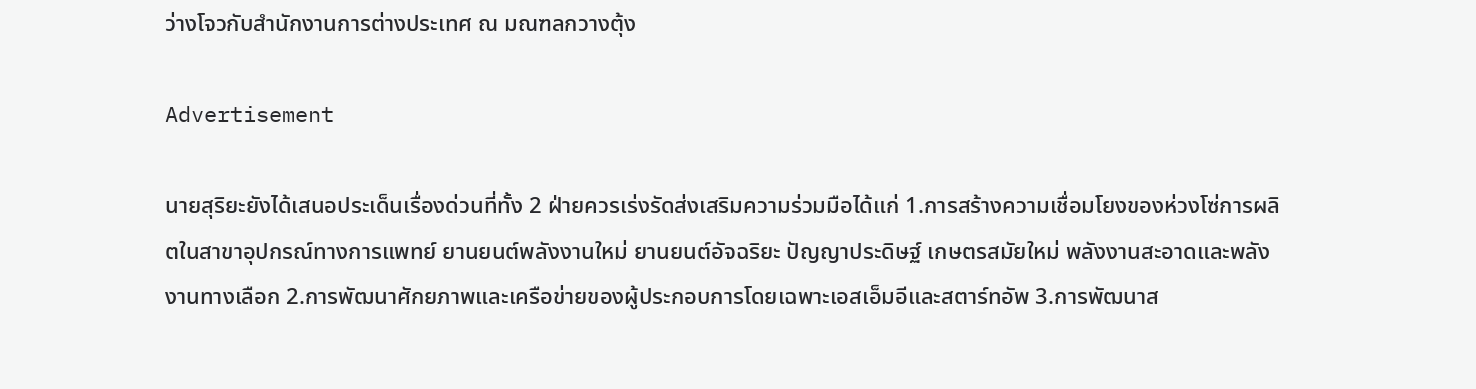ว่างโจวกับสำนักงานการต่างประเทศ ณ มณฑลกวางตุ้ง

Advertisement

นายสุริยะยังได้เสนอประเด็นเรื่องด่วนที่ทั้ง 2 ฝ่ายควรเร่งรัดส่งเสริมความร่วมมือได้แก่ 1.การสร้างความเชื่อมโยงของห่วงโซ่การผลิตในสาขาอุปกรณ์ทางการแพทย์ ยานยนต์พลังงานใหม่ ยานยนต์อัจฉริยะ ปัญญาประดิษฐ์ เกษตรสมัยใหม่ พลังงานสะอาดและพลังงานทางเลือก 2.การพัฒนาศักยภาพและเครือข่ายของผู้ประกอบการโดยเฉพาะเอสเอ็มอีและสตาร์ทอัพ 3.การพัฒนาส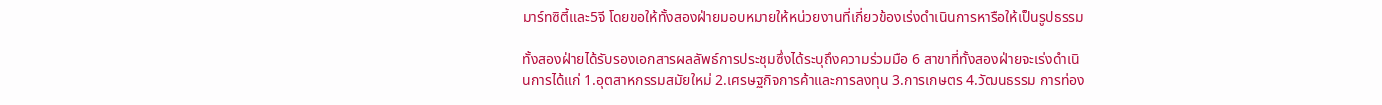มาร์ทซิตี้และ5จี โดยขอให้ทั้งสองฝ่ายมอบหมายให้หน่วยงานที่เกี่ยวข้องเร่งดำเนินการหารือให้เป็นรูปธรรม

ทั้งสองฝ่ายได้รับรองเอกสารผลลัพธ์การประชุมซึ่งได้ระบุถึงความร่วมมือ 6 สาขาที่ทั้งสองฝ่ายจะเร่งดำเนินการได้แก่ 1.อุตสาหกรรมสมัยใหม่ 2.เศรษฐกิจการค้าและการลงทุน 3.การเกษตร 4.วัฒนธรรม การท่อง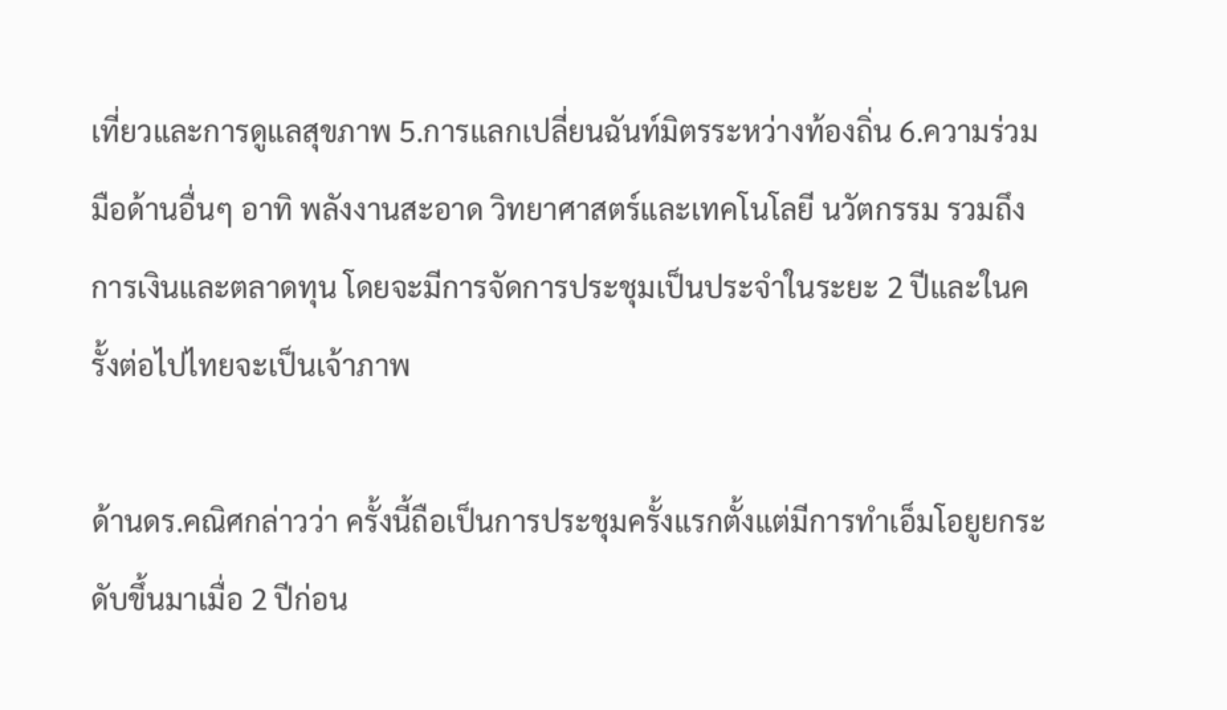เที่ยวและการดูแลสุขภาพ 5.การแลกเปลี่ยนฉันท์มิตรระหว่างท้องถิ่น 6.ความร่วมมือด้านอื่นๆ อาทิ พลังงานสะอาด วิทยาศาสตร์และเทคโนโลยี นวัตกรรม รวมถึงการเงินและตลาดทุน โดยจะมีการจัดการประชุมเป็นประจำในระยะ 2 ปีและในครั้งต่อไปไทยจะเป็นเจ้าภาพ

ด้านดร.คณิศกล่าวว่า ครั้งนี้ถือเป็นการประชุมครั้งแรกตั้งแต่มีการทำเอ็มโอยูยกระดับขึ้นมาเมื่อ 2 ปีก่อน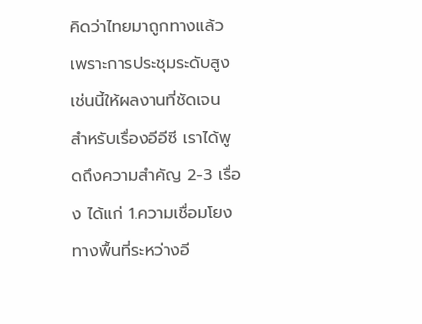คิดว่าไทยมาถูกทางแล้ว เพราะการประชุมระดับสูงเช่นนี้ให้ผลงานที่ชัดเจน สำหรับเรื่องอีอีซี เราได้พูดถึงความสำคัญ 2-3 เรื่อง ได้แก่ 1.ความเชื่อมโยงทางพื้นที่ระหว่างอี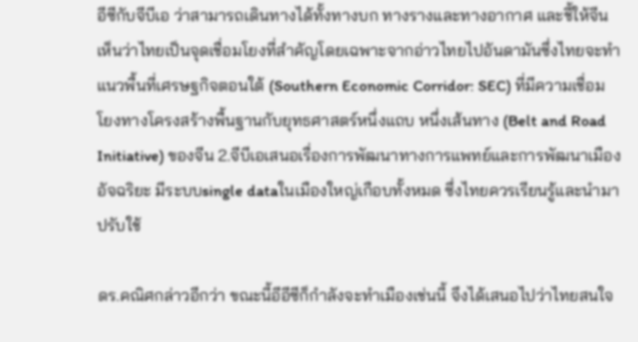อีซีกับจีบีเอ ว่าสามารถเดินทางได้ทั้งทางบก ทางรางและทางอากาศ และชี้ให้จีนเห็นว่าไทยเป็นจุดเชื่อมโยงที่สำคัญโดยเฉพาะจากอ่าวไทยไปอันดามันซึ่งไทยจะทำแนวพื้นที่เศรษฐกิจตอนใต้ (Southern Economic Corridor: SEC) ที่มีความเชื่อมโยงทางโครงสร้างพื้นฐานกับยุทธศาสตร์หนึ่งแถบ หนึ่งเส้นทาง (Belt and Road Initiative) ของจีน 2.จีบีเอเสนอเรื่องการพัฒนาทางการแพทย์และการพัฒนาเมืองอัจฉริยะ มีระบบsingle dataในเมืองใหญ่เกือบทั้งหมด ซึ่งไทยควรเรียนรู้และนำมาปรับใช้

ดร.คณิศกล่าวอีกว่า ขณะนี้อีอีซีก็กำลังจะทำเมืองเช่นนี้ จึงได้เสนอไปว่าไทยสนใจ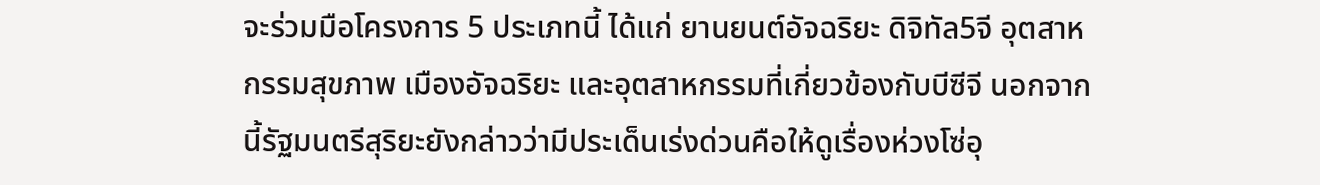จะร่วมมือโครงการ 5 ประเภทนี้ ได้แก่ ยานยนต์อัจฉริยะ ดิจิทัล5จี อุตสาหกรรมสุขภาพ เมืองอัจฉริยะ และอุตสาหกรรมที่เกี่ยวข้องกับบีซีจี นอกจากนี้รัฐมนตรีสุริยะยังกล่าวว่ามีประเด็นเร่งด่วนคือให้ดูเรื่องห่วงโซ่อุ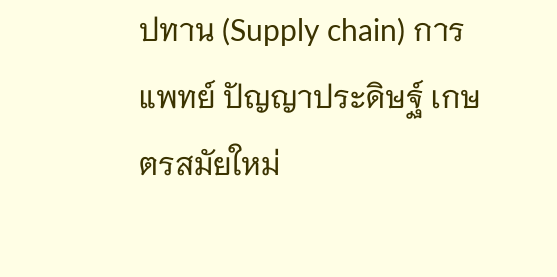ปทาน (Supply chain) การแพทย์ ปัญญาประดิษฐ์ เกษตรสมัยใหม่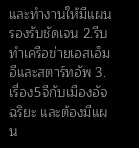และทำงานให้มีแผนรองรับชัดเจน 2.รีบทำเครือข่ายเอสเอ็มอีและสตาร์ทอัพ 3.เรื่อง5จีกับเมืองอัจฉริยะ และต้องมีแผน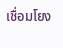เชื่อมโยง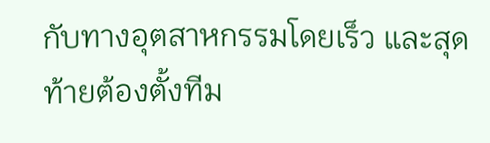กับทางอุตสาหกรรมโดยเร็ว และสุดท้ายต้องตั้งทีม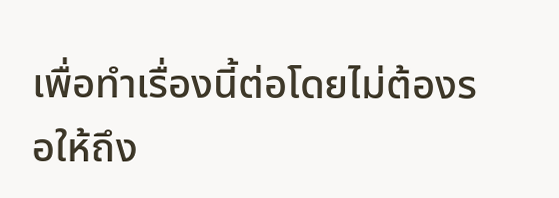เพื่อทำเรื่องนี้ต่อโดยไม่ต้องรอให้ถึง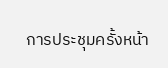การประชุมครั้งหน้า